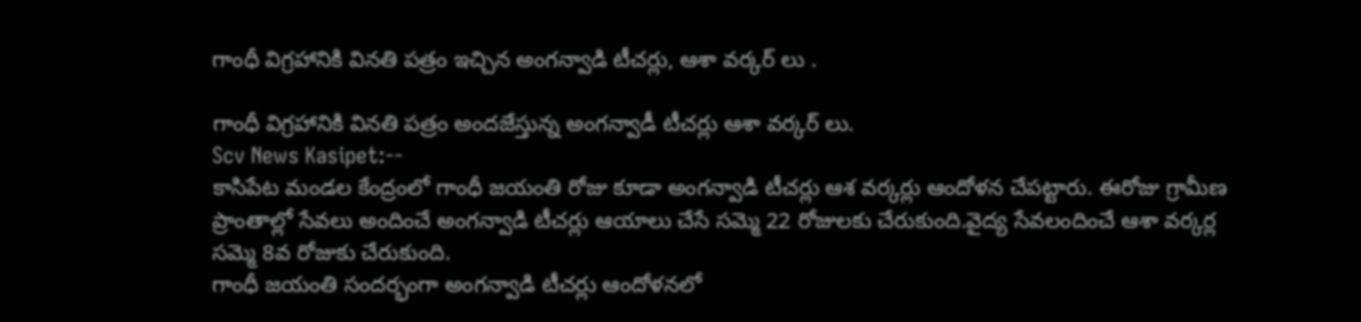గాంధీ విగ్రహానికి వినతి పత్రం ఇచ్చిన అంగన్వాడి టీచర్లు, ఆశా వర్కర్ లు .

గాంధీ విగ్రహానికి వినతి పత్రం అందజేస్తున్న అంగన్వాడీ టీచర్లు ఆశా వర్కర్ లు.
Scv News Kasipet:--
కాసిపేట మండల కేంద్రంలో గాంధీ జయంతి రోజు కూడా అంగన్వాడి టీచర్లు ఆశ వర్కర్లు ఆందోళన చేపట్టారు. ఈరోజు గ్రామీణ ప్రాంతాల్లో సేవలు అందించే అంగన్వాడి టీచర్లు ఆయాలు చేసే సమ్మె 22 రోజులకు చేరుకుంది.వైద్య సేవలందించే ఆశా వర్కర్ల సమ్మె 8వ రోజుకు చేరుకుంది.
గాంధీ జయంతి సందర్భంగా అంగన్వాడి టీచర్లు ఆందోళనలో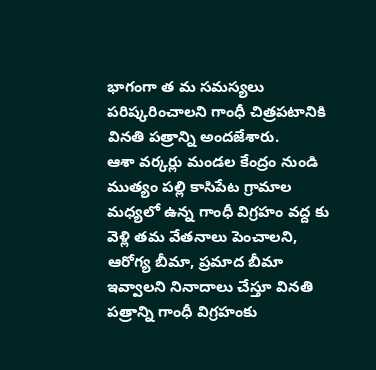భాగంగా త మ సమస్యలు పరిష్కరించాలని గాంధీ చిత్రపటానికి వినతి పత్రాన్ని అందజేశారు.
ఆశా వర్కర్లు మండల కేంద్రం నుండి ముత్యం పల్లి కాసిపేట గ్రామాల మధ్యలో ఉన్న గాంధీ విగ్రహం వద్ద కు వెళ్లి తమ వేతనాలు పెంచాలని, ఆరోగ్య బీమా, ప్రమాద బీమా ఇవ్వాలని నినాదాలు చేస్తూ వినతి పత్రాన్ని గాంధీ విగ్రహంకు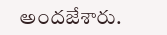అందజేశారు.